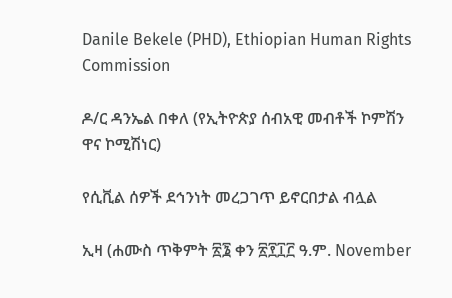Danile Bekele (PHD), Ethiopian Human Rights Commission

ዶ/ር ዳንኤል በቀለ (የኢትዮጵያ ሰብአዊ መብቶች ኮምሽን ዋና ኮሚሽነር)

የሲቪል ሰዎች ደኅንነት መረጋገጥ ይኖርበታል ብሏል

ኢዛ (ሐሙስ ጥቅምት ፳፮ ቀን ፳፻፲፫ ዓ.ም. November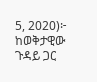5, 2020)፦ ከወቅታዊው ጉዳይ ጋር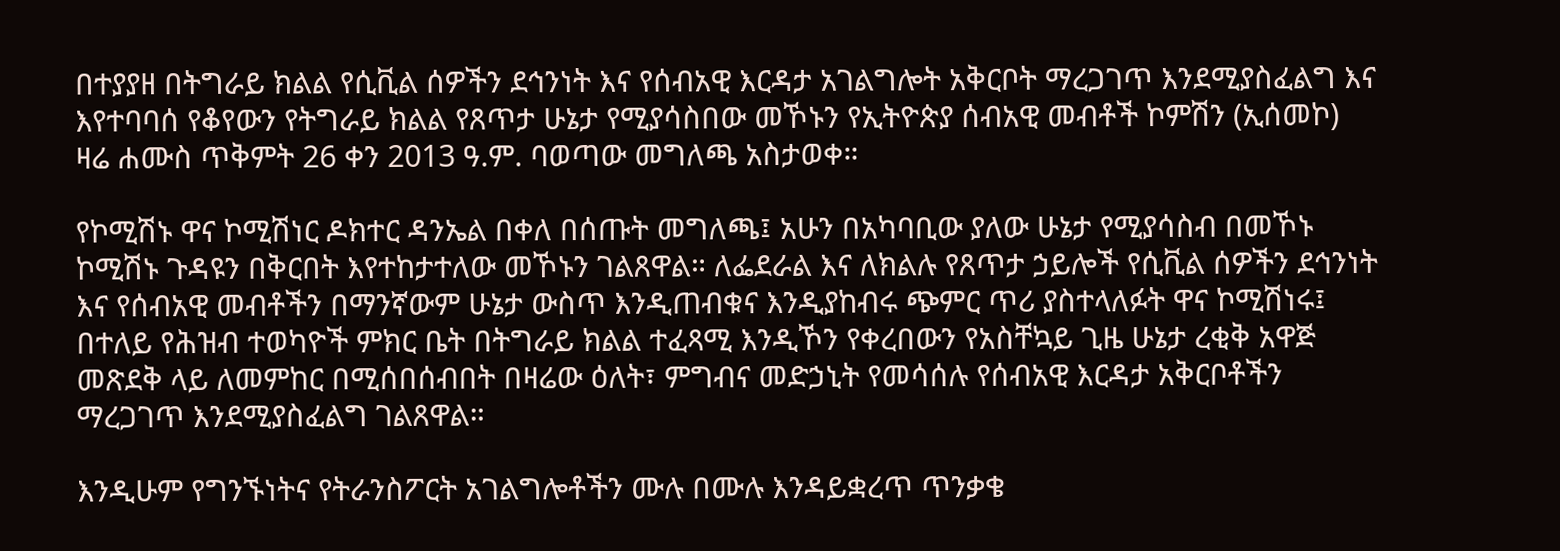በተያያዘ በትግራይ ክልል የሲቪል ሰዎችን ደኅንነት እና የሰብአዊ እርዳታ አገልግሎት አቅርቦት ማረጋገጥ እንደሚያስፈልግ እና እየተባባሰ የቆየውን የትግራይ ክልል የጸጥታ ሁኔታ የሚያሳስበው መኾኑን የኢትዮጵያ ሰብአዊ መብቶች ኮምሽን (ኢሰመኮ) ዛሬ ሐሙስ ጥቅምት 26 ቀን 2013 ዓ.ም. ባወጣው መግለጫ አስታወቀ።

የኮሚሽኑ ዋና ኮሚሽነር ዶክተር ዳንኤል በቀለ በሰጡት መግለጫ፤ አሁን በአካባቢው ያለው ሁኔታ የሚያሳስብ በመኾኑ ኮሚሽኑ ጉዳዩን በቅርበት እየተከታተለው መኾኑን ገልጸዋል። ለፌደራል እና ለክልሉ የጸጥታ ኃይሎች የሲቪል ሰዎችን ደኅንነት እና የሰብአዊ መብቶችን በማንኛውም ሁኔታ ውስጥ እንዲጠብቁና እንዲያከብሩ ጭምር ጥሪ ያስተላለፉት ዋና ኮሚሽነሩ፤ በተለይ የሕዝብ ተወካዮች ምክር ቤት በትግራይ ክልል ተፈጻሚ እንዲኾን የቀረበውን የአስቸኳይ ጊዜ ሁኔታ ረቂቅ አዋጅ መጽደቅ ላይ ለመምከር በሚሰበሰብበት በዛሬው ዕለት፣ ምግብና መድኃኒት የመሳሰሉ የሰብአዊ እርዳታ አቅርቦቶችን ማረጋገጥ እንደሚያስፈልግ ገልጸዋል።

እንዲሁም የግንኙነትና የትራንስፖርት አገልግሎቶችን ሙሉ በሙሉ እንዳይቋረጥ ጥንቃቄ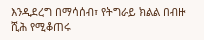እንዲደረግ በማሳሰብ፣ የትግራይ ክልል በብዙ ሺሕ የሚቆጠሩ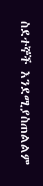ስደተኞች እንደሚያስጠልልም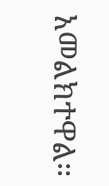አመልክተዋል።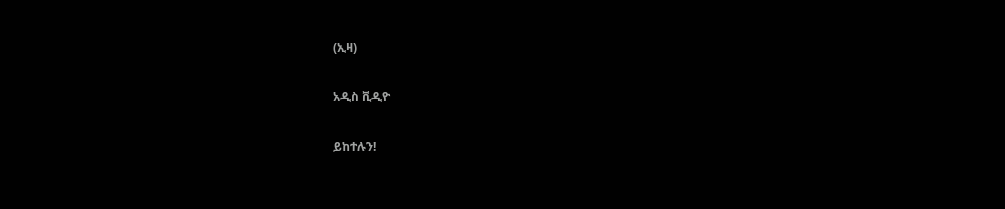(ኢዛ)

አዲስ ቪዲዮ

ይከተሉን!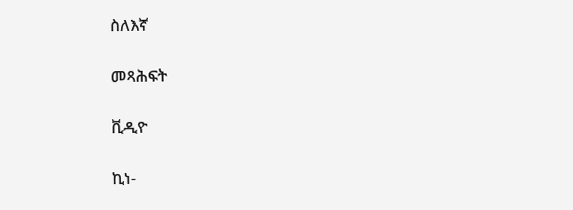ስለእኛ

መጻሕፍት

ቪዲዮ

ኪነ-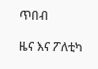ጥበብ

ዜና እና ፖለቲካ